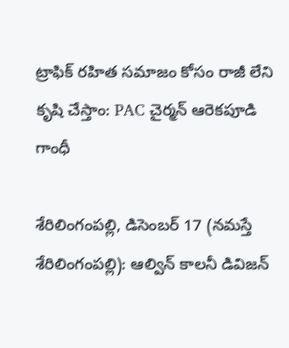ట్రాఫిక్ రహిత సమాజం కోసం రాజీ లేని కృషి చేస్తాం: PAC చైర్మన్ ఆరెకపూడి గాంధీ

శేరిలింగంప‌ల్లి, డిసెంబ‌ర్ 17 (న‌మ‌స్తే శేరిలింగంప‌ల్లి): ఆల్విన్ కాలనీ డివిజన్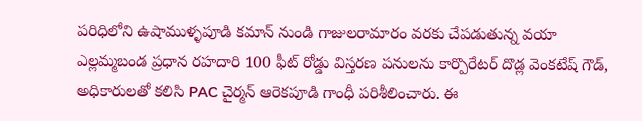పరిధిలోని ఉషాముళ్ళపూడి కమాన్ నుండి గాజులరామారం వరకు చేపడుతున్న వయా ఎల్లమ్మబండ ప్రధాన రహదారి 100 ఫీట్ రోడ్డు విస్తరణ పనులను కార్పొరేటర్ దొడ్ల వెంకటేష్ గౌడ్, అధికారులతో కలిసి PAC చైర్మన్ ఆరెకపూడి గాంధీ పరిశీలించారు. ఈ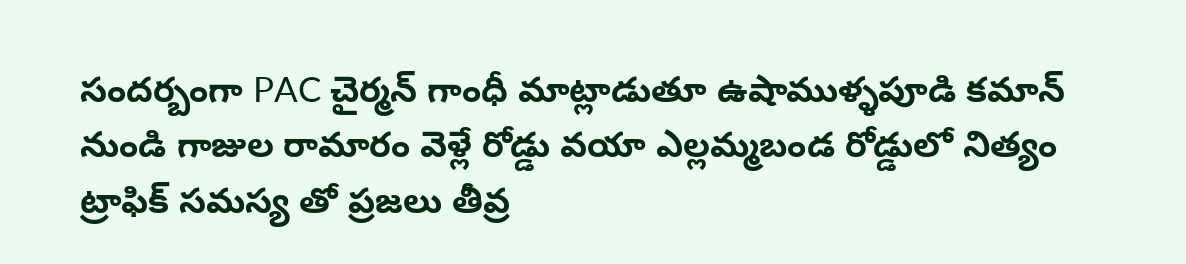సందర్బంగా PAC చైర్మన్ గాంధీ మాట్లాడుతూ ఉషాముళ్ళపూడి కమాన్ నుండి గాజుల రామారం వెళ్లే రోడ్డు వయా ఎల్లమ్మబండ రోడ్డులో నిత్యం ట్రాఫిక్ సమస్య తో ప్రజలు తీవ్ర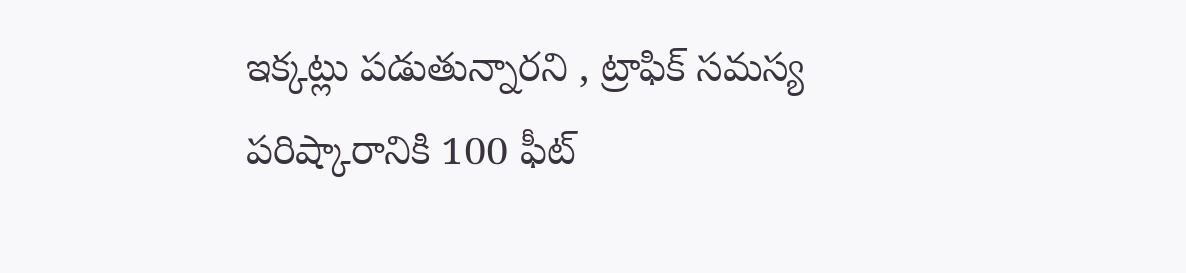ఇక్కట్లు పడుతున్నార‌ని , ట్రాఫిక్ సమస్య పరిష్కారానికి 100 ఫీట్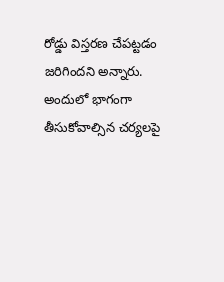రోడ్డు విస్తరణ చేపట్టడం జరిగింద‌ని అన్నారు. అందులో భాగంగా తీసుకోవాల్సిన చర్యలపై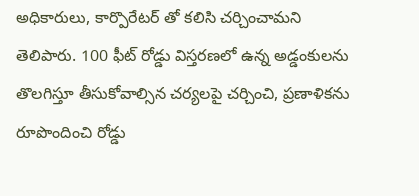అధికారులు, కార్పొరేటర్ తో కలిసి చ‌ర్చించామ‌ని తెలిపారు. 100 ఫీట్ రోడ్డు విస్తరణలో ఉన్న అడ్డంకులను తొలగిస్తూ తీసుకోవాల్సిన చర్యలపై చర్చించి, ప్రణాళికను రూపొందించి రోడ్డు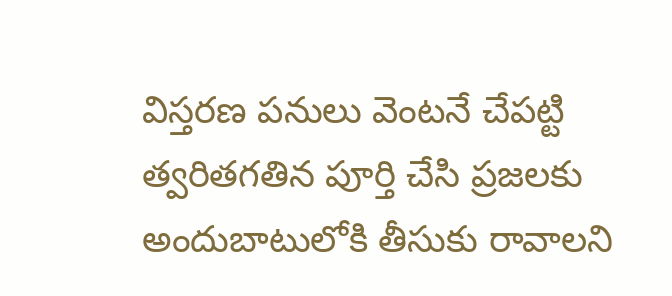విస్తరణ పనులు వెంటనే చేపట్టి త్వరితగతిన పూర్తి చేసి ప్రజలకు అందుబాటులోకి తీసుకు రావాలని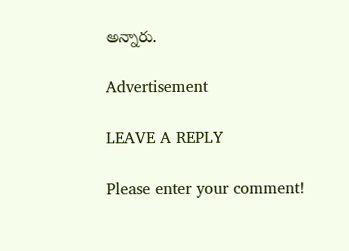అన్నారు.

Advertisement

LEAVE A REPLY

Please enter your comment!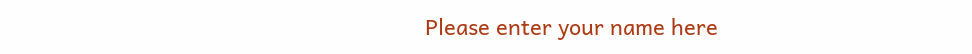Please enter your name here